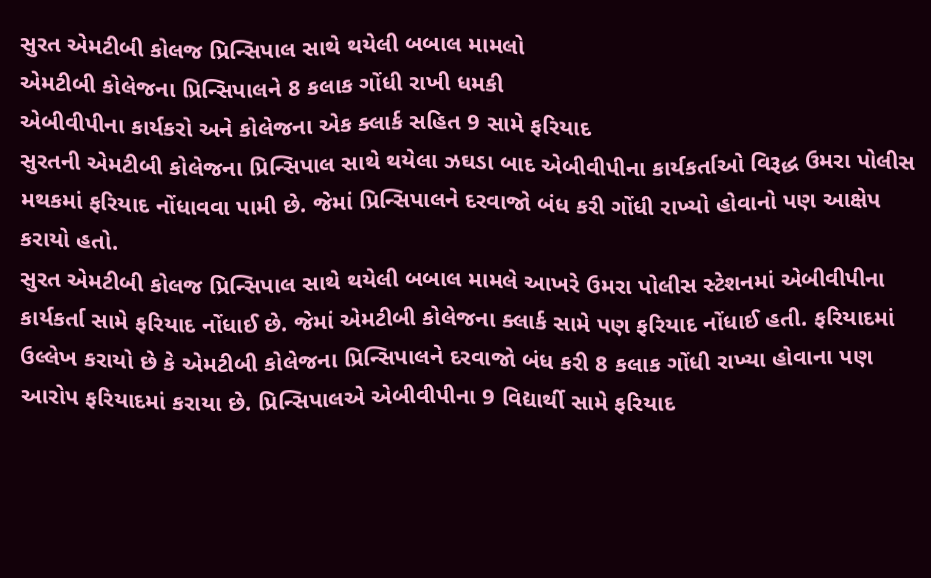સુરત એમટીબી કોલજ પ્રિન્સિપાલ સાથે થયેલી બબાલ મામલો
એમટીબી કોલેજના પ્રિન્સિપાલને 8 કલાક ગોંધી રાખી ધમકી
એબીવીપીના કાર્યકરો અને કોલેજના એક ક્લાર્ક સહિત 9 સામે ફરિયાદ
સુરતની એમટીબી કોલેજના પ્રિન્સિપાલ સાથે થયેલા ઝઘડા બાદ એબીવીપીના કાર્યકર્તાઓ વિરૂદ્ધ ઉમરા પોલીસ મથકમાં ફરિયાદ નોંધાવવા પામી છે. જેમાં પ્રિન્સિપાલને દરવાજો બંધ કરી ગોંધી રાખ્યો હોવાનો પણ આક્ષેપ કરાયો હતો.
સુરત એમટીબી કોલજ પ્રિન્સિપાલ સાથે થયેલી બબાલ મામલે આખરે ઉમરા પોલીસ સ્ટેશનમાં એબીવીપીના કાર્યકર્તા સામે ફરિયાદ નોંધાઈ છે. જેમાં એમટીબી કોલેજના ક્લાર્ક સામે પણ ફરિયાદ નોંધાઈ હતી. ફરિયાદમાં ઉલ્લેખ કરાયો છે કે એમટીબી કોલેજના પ્રિન્સિપાલને દરવાજો બંધ કરી 8 કલાક ગોંધી રાખ્યા હોવાના પણ આરોપ ફરિયાદમાં કરાયા છે. પ્રિન્સિપાલએ એબીવીપીના 9 વિદ્યાર્થી સામે ફરિયાદ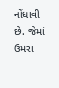નોંધાવી છે. જેમાં ઉમરા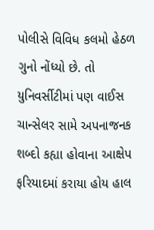પોલીસે વિવિધ કલમો હેઠળ ગુનો નોંધ્યો છે. તો યુનિવર્સીટીમાં પણ વાઈસ ચાન્સેલર સામે અપનાજનક શબ્દો કહ્યા હોવાના આક્ષેપ ફરિયાદમાં કરાયા હોય હાલ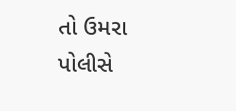તો ઉમરા પોલીસે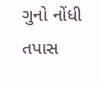ગુનો નોંધી તપાસ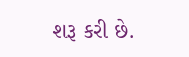શરૂ કરી છે.